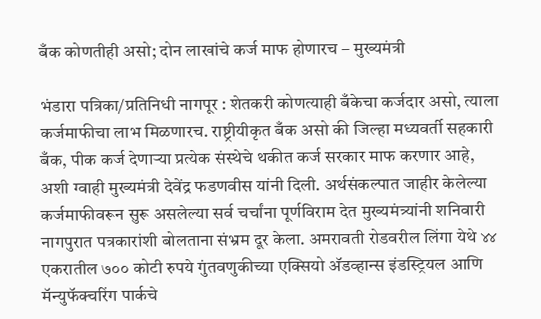बँक कोणतीही असो; दोन लाखांचे कर्ज माफ होणारच – मुख्यमंत्री

भंडारा पत्रिका/प्रतिनिधी नागपूर : शेतकरी कोणत्याही बँकेचा कर्जदार असो, त्याला कर्जमाफीचा लाभ मिळणारच. राष्ट्रीयीकृत बँक असो की जिल्हा मध्यवर्ती सहकारी बँक, पीक कर्ज देणाऱ्या प्रत्येक संस्थेचे थकीत कर्ज सरकार माफ करणार आहे, अशी ग्वाही मुख्यमंत्री देवेंद्र फडणवीस यांनी दिली. अर्थसंकल्पात जाहीर केलेल्या कर्जमाफीवरून सुरू असलेल्या सर्व चर्चांना पूर्णविराम देत मुख्यमंत्र्यांनी शनिवारी नागपुरात पत्रकारांशी बोलताना संभ्रम दूर केला. अमरावती रोडवरील लिंगा येथे ४४ एकरातील ७०० कोटी रुपये गुंतवणुकीच्या एक्सियो अ‍ॅडव्हान्स इंडस्ट्रियल आणि मॅन्युफॅक्चरिंग पार्कचे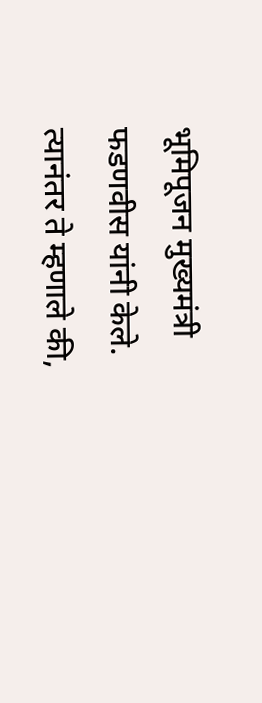भूमिपूजन मुख्यमंत्री फडणवीस यांनी केले. त्यानंतर ते म्हणाले की,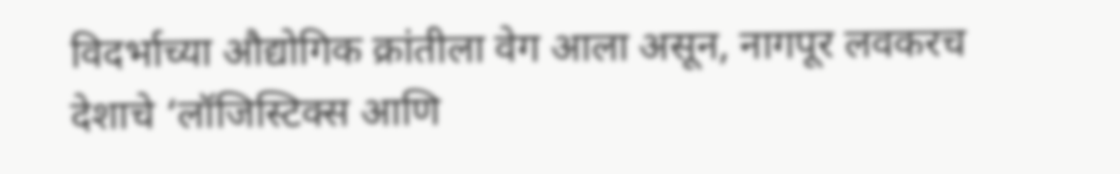विदर्भाच्या औद्योगिक क्रांतीला वेग आला असून, नागपूर लवकरच देशाचे ‘लॉजिस्टिक्स आणि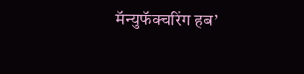मॅन्युफॅक्चरिंग हब’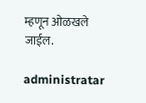म्हणून ओळखले जाईल.

administratar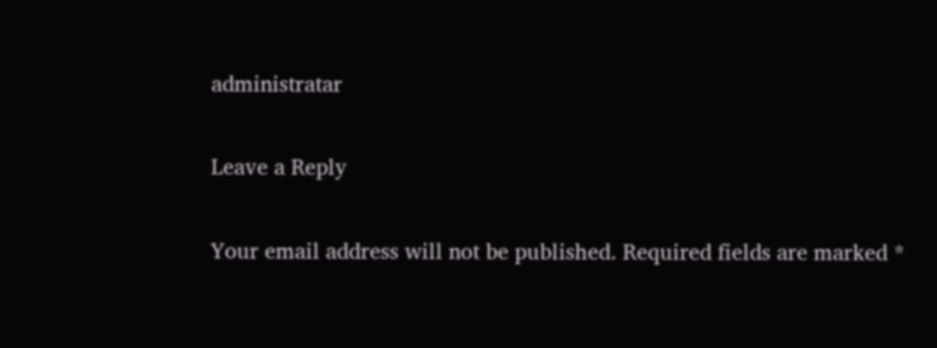administratar

Leave a Reply

Your email address will not be published. Required fields are marked *